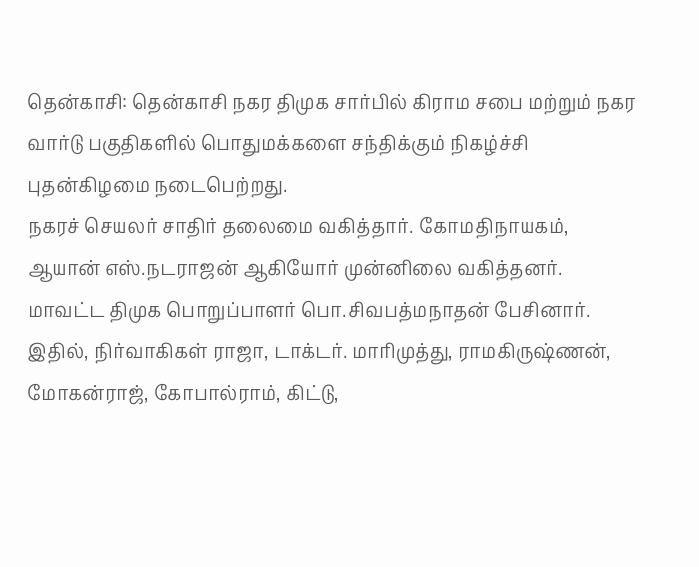தென்காசி: தென்காசி நகர திமுக சார்பில் கிராம சபை மற்றும் நகர வார்டு பகுதிகளில் பொதுமக்களை சந்திக்கும் நிகழ்ச்சி புதன்கிழமை நடைபெற்றது.
நகரச் செயலர் சாதிர் தலைமை வகித்தார். கோமதிநாயகம், ஆயான் எஸ்.நடராஜன் ஆகியோர் முன்னிலை வகித்தனர். மாவட்ட திமுக பொறுப்பாளர் பொ.சிவபத்மநாதன் பேசினார்.
இதில், நிர்வாகிகள் ராஜா, டாக்டர். மாரிமுத்து, ராமகிருஷ்ணன், மோகன்ராஜ், கோபால்ராம், கிட்டு,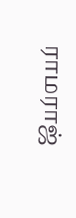ராமராஜ்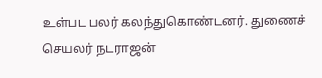உள்பட பலர் கலந்துகொண்டனர். துணைச் செயலர் நடராஜன்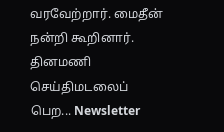வரவேற்றார். மைதீன் நன்றி கூறினார்.
தினமணி செய்திமடலைப் பெற... Newsletter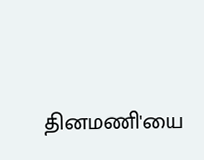தினமணி'யை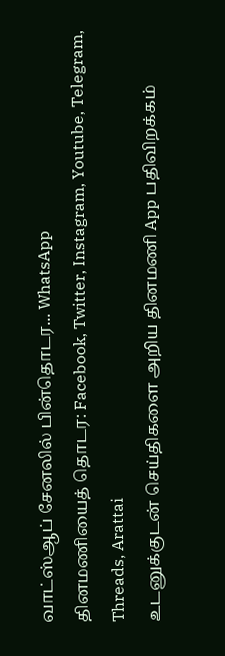வாட்ஸ்ஆப் சேனலில் பின்தொடர... WhatsApp
தினமணியைத் தொடர: Facebook, Twitter, Instagram, Youtube, Telegram, Threads, Arattai
உடனுக்குடன் செய்திகளை அறிய தினமணி App பதிவிறக்கம்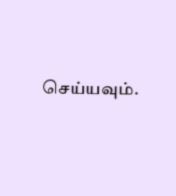செய்யவும்.